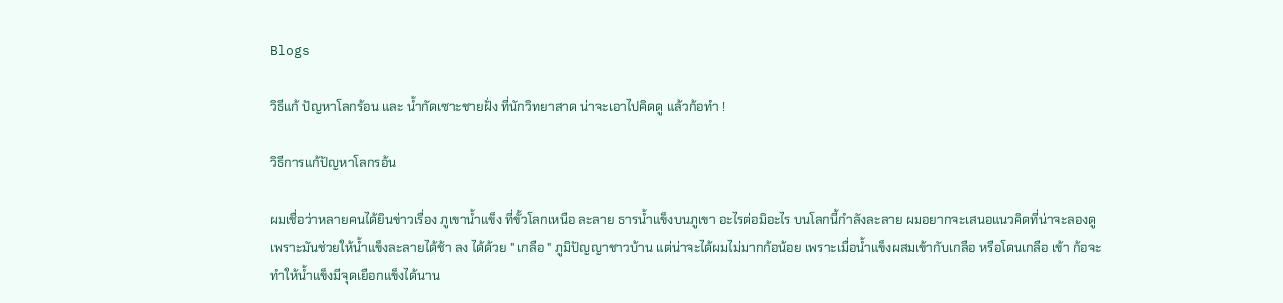Blogs

วิธีแก้ ปัญหาโลกร้อน และ น้ำกัดเซาะชายฝั่ง ที่นักวิทยาสาด น่าจะเอาไปคิดดู แล้วก้อทำ !

วิธีการแก้ปัญหาโลกรอ้น

ผมเชื่อว่าหลายคนได้ยินข่าวเรื่อง ภูเขาน้ำแข็ง ที่ขั้วโลกเหนือ ละลาย ธารน้ำแข็งบนภูเขา อะไรต่อมิอะไร บนโลกนี้กำลังละลาย ผมอยากจะเสนอแนวคิดที่น่าจะลองดู เพราะมันช่วยให้น้ำแข็งละลายได้ช้า ลง ได้ด้วย " เกลือ " ภูมิปัญญาชาวบ้าน แต่น่าจะได้ผมไม่มากก้อน้อย เพราะเมื่อน้ำแข็งผสมเข้ากับเกลือ หรือโดนเกลือ เข้า ก้อจะทำให้น้ำแข็งมีจุดเยือกแข็งได้นาน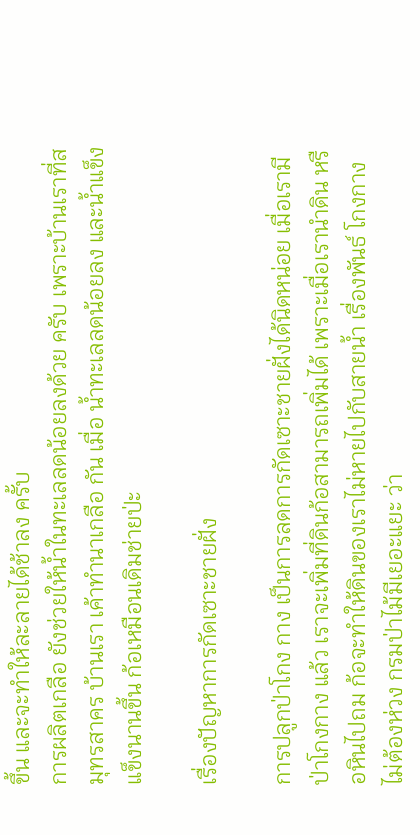ขึ้น และจะทำให้ละลายได้ช้าลง ครั้บ
การผลิตเกลือ ยังช่วยให้น้ำในทะเลลดน้อยลงด้วย ครับ เพราะบ้านเราที่สมุทรสาคร บ้านเรา เค้าทำนาเกลือ กัน เมื่อ น้ำทะเลลดน้อยลง และน้ำแข็งแข็งนานขึ้น ก้อเหมือนเดิมช่ายป่ะ

เรื่องปัญหาการกัดเซาะชายฝั่ง

การปลูกป่าโกง กาง เป็นการลดการกัดเซาะชายฝั่งได้นิดหน่อย เมื่อเรามีป่าโกงกาง แล้ว เราจะเพิ่มที่ดินก้อสามารถเพิ่มได้ เพราะเมื่อเรานำดิน หรือหินไปถม ก้อจะทำให้ดินของเราไม่หายไปกับสายน้ำ เรื่องพันธ์ โกงกาง ไม่ต้องห่วง กรมป่าไม้มีเยอะแยะ ว่า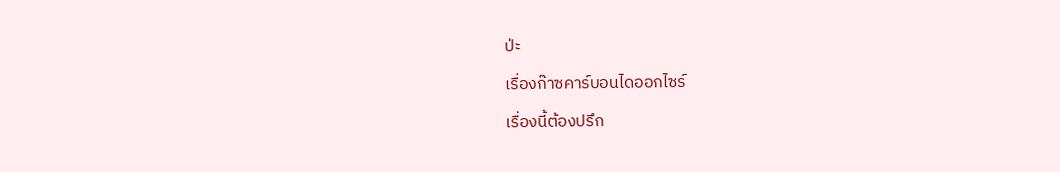ป่ะ

เรื่องก๊าซคาร์บอนไดออกไซร์

เรื่องนี้ต้องปรึก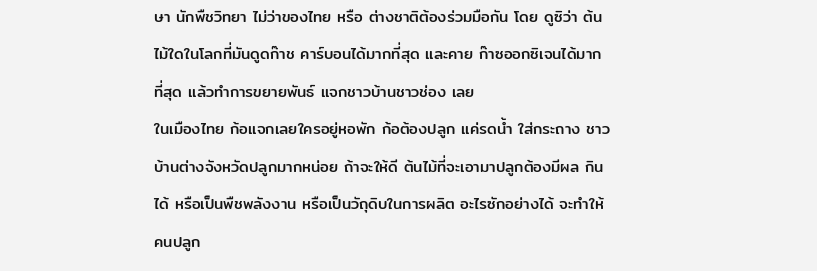ษา นักพืชวิทยา ไม่ว่าของไทย หรือ ต่างชาติต้องร่วมมือกัน โดย ดูซิว่า ต้นไม้ใดในโลกที่มันดูดก๊าช คาร์บอนได้มากที่สุด และคาย ก๊าซออกซิเจนได้มากที่สุด แล้วทำการขยายพันธ์ แจกชาวบ้านชาวช่อง เลย
ในเมืองไทย ก้อแจกเลยใครอยู่หอพัก ก้อต้องปลูก แค่รดน้ำ ใส่กระถาง ชาวบ้านต่างจังหวัดปลูกมากหน่อย ถ้าจะให้ดี ต้นไม้ที่จะเอามาปลูกต้องมีผล กินได้ หรือเป็นพืชพลังงาน หรือเป็นวัถุดิบในการผลิต อะไรซักอย่างได้ จะทำให้คนปลูก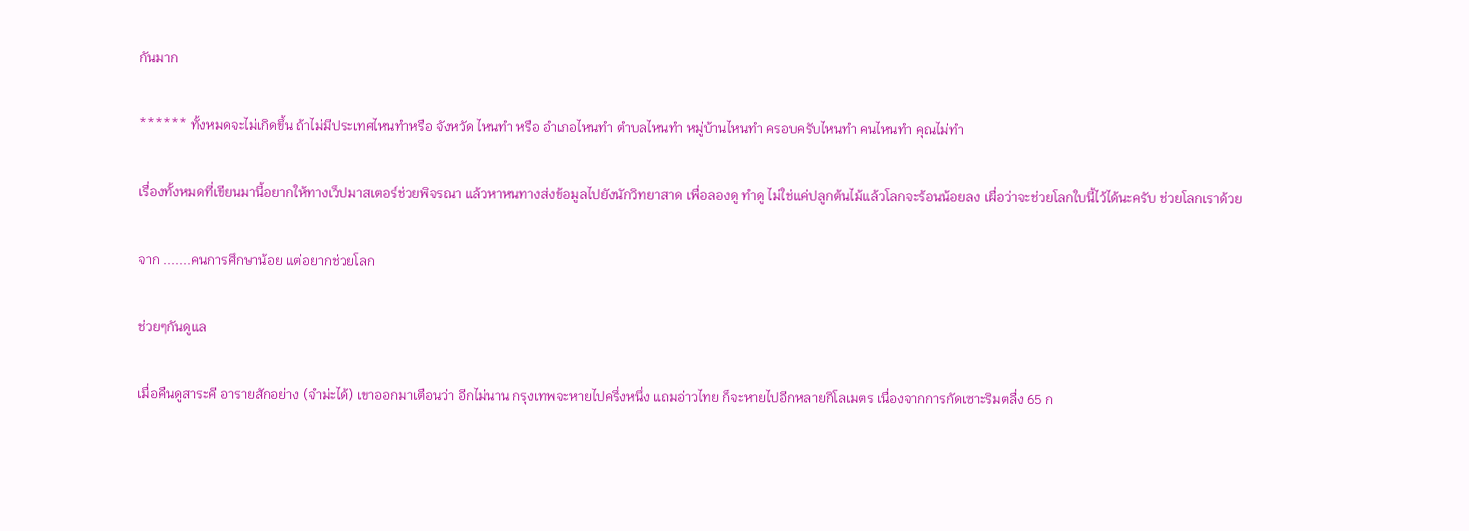กันมาก

****** ทั้งหมดจะไม่เกิดขึ้น ถ้าไม่มีประเทศไหนทำหรือ จังหวัด ไหนทำ หรือ อำเภอไหนทำ ตำบลไหนทำ หมู่บ้านไหนทำ ครอบครับไหนทำ คนไหนทำ คุณไม่ทำ

เรื่องทั้งหมดที่เขียนมานี้อยากให้ทางเว็ปมาสเตอร์ช่วยพิจรณา แล้วหาหนทางส่งข้อมูลไปยังนักวิทยาสาด เพื่อลองดู ทำดู ไม่ใช่แค่ปลูกต้นไม้แล้วโลกจะร้อนน้อยลง เผื่อว่าจะช่วยโลกใบนี้ไว้ได้นะครับ ช่วยโลกเราด้วย

จาก .......คนการศึกษาน้อย แต่อยากช่วยโลก

ช่วยๆกันดูแล

เมื่อคืนดูสาระคี อารายสักอย่าง (จำม่ะได้) เขาออกมาเตือนว่า อีกไม่นาน กรุงเทพจะหายไปครึ่งหนึ่ง แถมอ่าวไทย ก็จะหายไปอีกหลายกิโลเมตร เนื่องจากการกัดเซาะริมตลื่ง 65 ก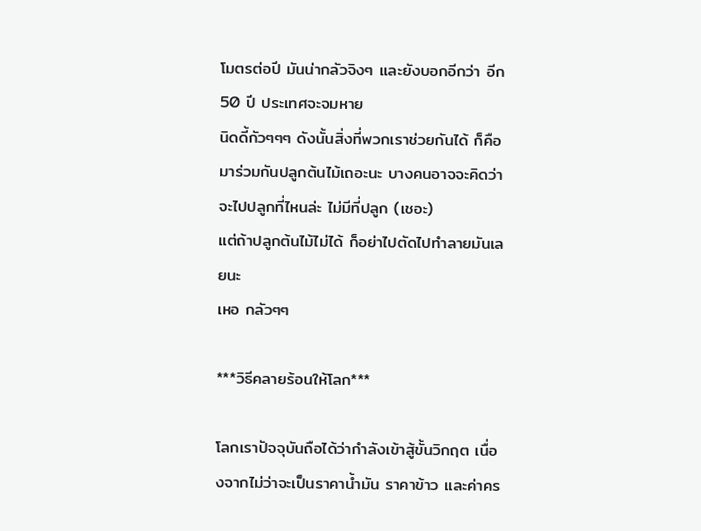โมตรต่อปี มันน่ากลัวจิงๆ และยังบอกอีกว่า อีก 50 ปี ประเทศจะจมหาย
นิดดี้กัวๆๆๆ ดังนั้นสิ่งที่พวกเราช่วยกันได้ ก็คือมาร่วมกันปลูกต้นไม้เถอะนะ บางคนอาจจะคิดว่า จะไปปลูกที่ไหนล่ะ ไม่มีที่ปลูก (เชอะ)
แต่ถ้าปลูกต้นไม้ไม่ได้ ก็อย่าไปตัดไปทำลายมันเลยนะ
เหอ กลัวๆๆ

***วิธีคลายร้อนให้โลก***

โลกเราปัจจุบันถือได้ว่ากำลังเข้าสู้ขั้นวิกฤต เนื่องจากไม่ว่าจะเป็นราคาน้ำมัน ราคาข้าว และค่าคร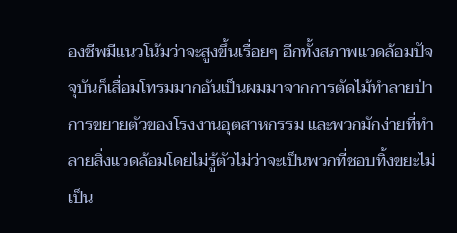องชีพมีแนวโน้มว่าจะสูงขึ้นเรื่อยๆ อีกทั้งสภาพแวดล้อมปัจจุบันก็เสื่อมโทรมมากอันเป็นผมมาจากการตัดไม้ทำลายป่า การขยายตัวของโรงงานอุตสาหกรรม และพวกมักง่ายที่ทำลายสิ่งแวดล้อมโดยไม่รู้ตัวไม่ว่าจะเป็นพวกที่ชอบทิ้งขยะไม่เป็น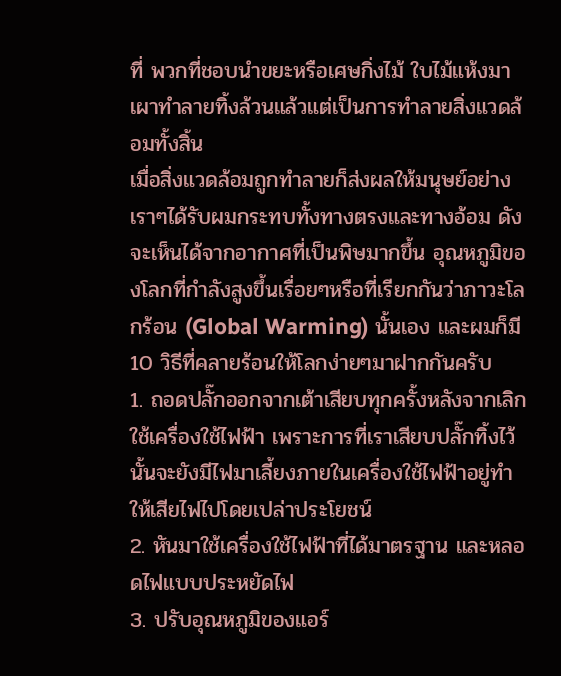ที่ พวกที่ชอบนำขยะหรือเศษกิ่งไม้ ใบไม้แห้งมาเผาทำลายทิ้งล้วนแล้วแต่เป็นการทำลายสิ่งแวดล้อมทั้งสิ้น
เมื่อสิ่งแวดล้อมถูกทำลายก็ส่งผลให้มนุษย์อย่างเราๆได้รับผมกระทบทั้งทางตรงและทางอ้อม ดังจะเห็นได้จากอากาศที่เป็นพิษมากขึ้น อุณหภูมิของโลกที่กำลังสูงขึ้นเรื่อยๆหรือที่เรียกกันว่าภาวะโลกร้อน (Global Warming) นั้นเอง และผมก็มี 10 วิธีที่คลายร้อนให้โลกง่ายๆมาฝากกันครับ
1. ถอดปลั๊กออกจากเต้าเสียบทุกครั้งหลังจากเลิกใช้เครื่องใช้ไฟฟ้า เพราะการที่เราเสียบปลั๊กทิ้งไว้นั้นจะยังมีไฟมาเลี้ยงภายในเครื่องใช้ไฟฟ้าอยู่ทำให้เสียไฟไปโดยเปล่าประโยชน์
2. หันมาใช้เครื่องใช้ไฟฟ้าที่ได้มาตรฐาน และหลอดไฟแบบประหยัดไฟ
3. ปรับอุณหภูมิของแอร์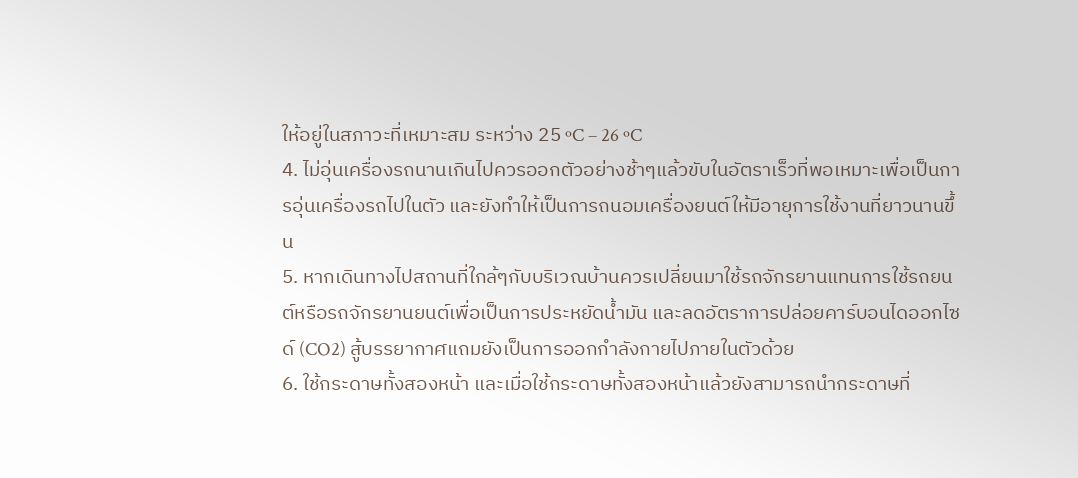ให้อยู่ในสภาวะที่เหมาะสม ระหว่าง 25 ºC – 26 ºC
4. ไม่อุ่นเครื่องรถนานเกินไปควรออกตัวอย่างช้าๆแล้วขับในอัตราเร็วที่พอเหมาะเพื่อเป็นการอุ่นเครื่องรถไปในตัว และยังทำให้เป็นการถนอมเครื่องยนต์ให้มีอายุการใช้งานที่ยาวนานขึ้น
5. หากเดินทางไปสถานที่ใกล้ๆกับบริเวณบ้านควรเปลี่ยนมาใช้รถจักรยานแทนการใช้รถยนต์หรือรถจักรยานยนต์เพื่อเป็นการประหยัดน้ำมัน และลดอัตราการปล่อยคาร์บอนไดออกไซด์ (CO2) สู้บรรยากาศแถมยังเป็นการออกกำลังกายไปภายในตัวด้วย
6. ใช้กระดาษทั้งสองหน้า และเมื่อใช้กระดาษทั้งสองหน้าแล้วยังสามารถนำกระดาษที่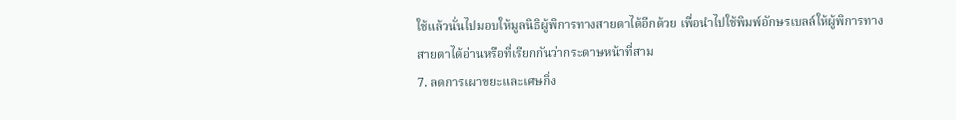ใช้แล้วนั่นไปมอบให้มูลนิธิผู้พิการทางสายตาได้อีกด้วย เพื่อนำไปใช้พิมพ์อักษรเบลล์ให้ผู้พิการทางสายตาได้อ่านหรือที่เรียกกันว่ากระดาษหน้าที่สาม
7. ลดการเผาขยะและเศษกิ่ง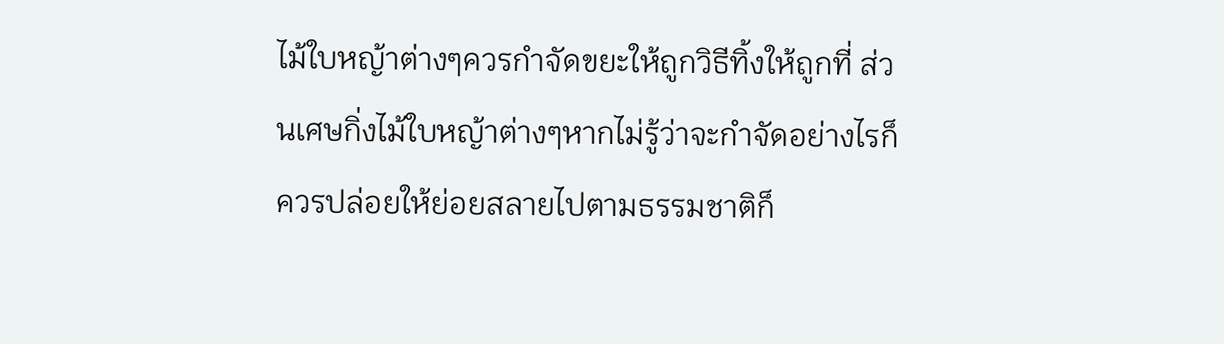ไม้ใบหญ้าต่างๆควรกำจัดขยะให้ถูกวิธีทิ้งให้ถูกที่ ส่วนเศษกิ่งไม้ใบหญ้าต่างๆหากไม่รู้ว่าจะกำจัดอย่างไรก็ควรปล่อยให้ย่อยสลายไปตามธรรมชาติก็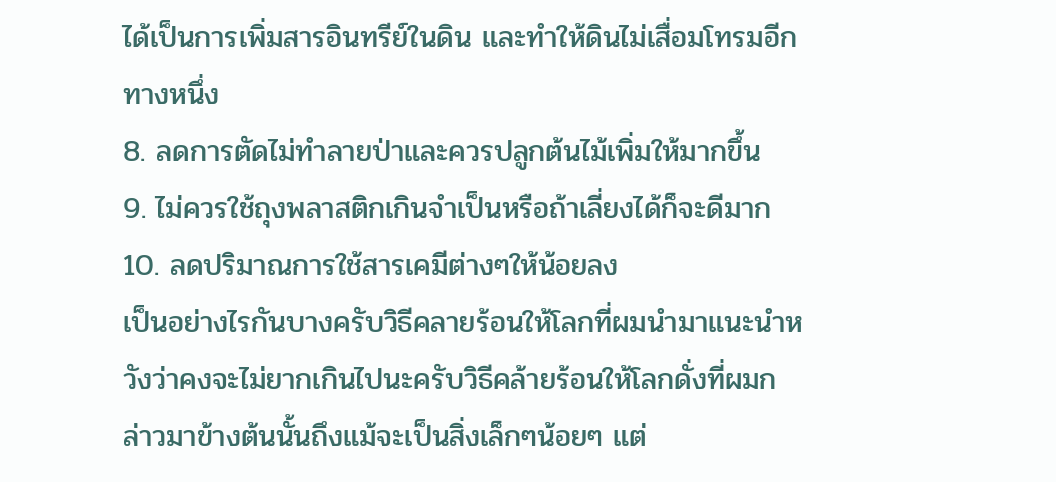ได้เป็นการเพิ่มสารอินทรีย์ในดิน และทำให้ดินไม่เสื่อมโทรมอีกทางหนึ่ง
8. ลดการตัดไม่ทำลายป่าและควรปลูกต้นไม้เพิ่มให้มากขึ้น
9. ไม่ควรใช้ถุงพลาสติกเกินจำเป็นหรือถ้าเลี่ยงได้ก็จะดีมาก
10. ลดปริมาณการใช้สารเคมีต่างๆให้น้อยลง
เป็นอย่างไรกันบางครับวิธีคลายร้อนให้โลกที่ผมนำมาแนะนำหวังว่าคงจะไม่ยากเกินไปนะครับวิธีคล้ายร้อนให้โลกดั่งที่ผมกล่าวมาข้างต้นนั้นถึงแม้จะเป็นสิ่งเล็กๆน้อยๆ แต่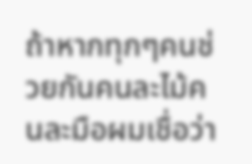ถ้าหากทุกๆคนช่วยกันคนละไม้คนละมือผมเชื่อว่า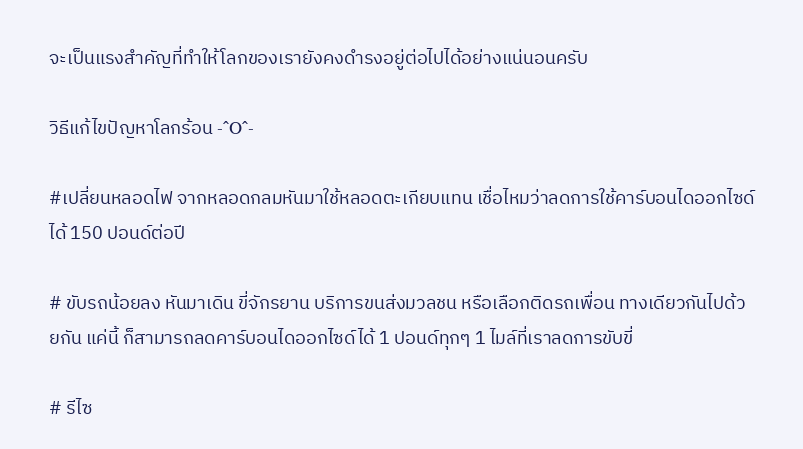จะเป็นแรงสำคัญที่ทำให้โลกของเรายังคงดำรงอยู่ต่อไปได้อย่างแน่นอนครับ

วิธีแก้ไขปัญหาโลกร้อน -^O^-

#เปลี่ยนหลอดไฟ จากหลอดกลมหันมาใช้หลอดตะเกียบแทน เชื่อไหมว่าลดการใช้คาร์บอนไดออกไซด์ได้ 150 ปอนด์ต่อปี

# ขับรถน้อยลง หันมาเดิน ขี่จักรยาน บริการขนส่งมวลชน หรือเลือกติดรถเพื่อน ทางเดียวกันไปด้วยกัน แค่นี้ ก็สามารถลดคาร์บอนไดออกไซด์ได้ 1 ปอนด์ทุกๆ 1 ไมล์ที่เราลดการขับขี่

# รีไซ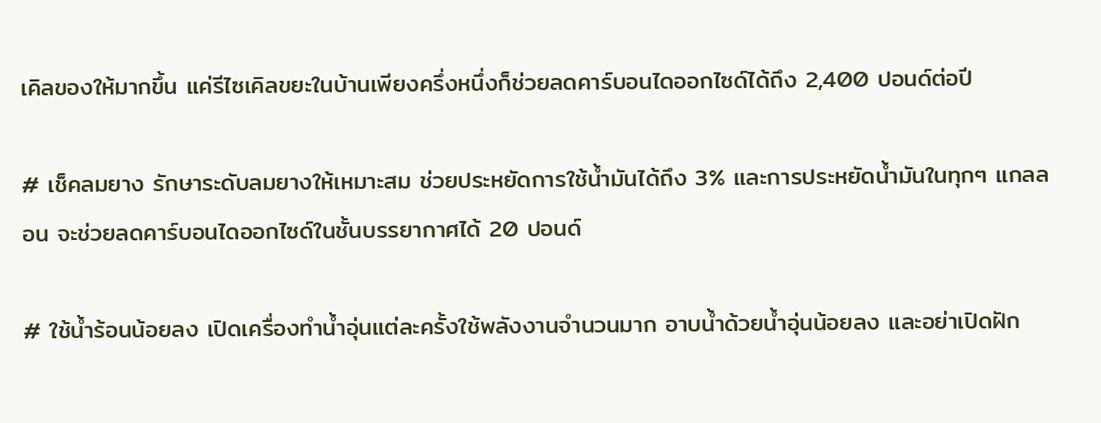เคิลของให้มากขึ้น แค่รีไซเคิลขยะในบ้านเพียงครึ่งหนึ่งก็ช่วยลดคาร์บอนไดออกไซด์ได้ถึง 2,400 ปอนด์ต่อปี

# เช็คลมยาง รักษาระดับลมยางให้เหมาะสม ช่วยประหยัดการใช้น้ำมันได้ถึง 3% และการประหยัดน้ำมันในทุกๆ แกลลอน จะช่วยลดคาร์บอนไดออกไซด์ในชั้นบรรยากาศได้ 20 ปอนด์

# ใช้น้ำร้อนน้อยลง เปิดเครื่องทำน้ำอุ่นแต่ละครั้งใช้พลังงานจำนวนมาก อาบน้ำด้วยน้ำอุ่นน้อยลง และอย่าเปิดฝัก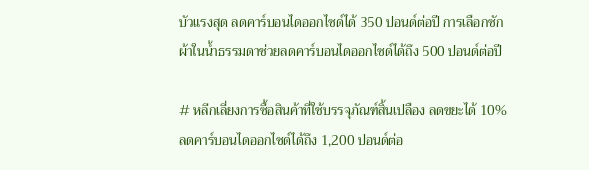บัวแรงสุด ลดคาร์บอนไดออกไซด์ได้ 350 ปอนด์ต่อปี การเลือกซักผ้าในน้ำธรรมดาช่วยลดคาร์บอนไดออกไซด์ได้ถึง 500 ปอนด์ต่อปี

# หลีกเลี่ยงการซื้อสินค้าที่ใช้บรรจุภัณฑ์สิ้นเปลือง ลดขยะได้ 10% ลดคาร์บอนไดออกไซด์ได้ถึง 1,200 ปอนด์ต่อ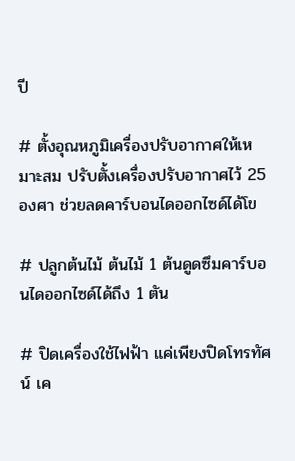ปี

# ตั้งอุณหภูมิเครื่องปรับอากาศให้เหมาะสม ปรับตั้งเครื่องปรับอากาศไว้ 25 องศา ช่วยลดคาร์บอนไดออกไซด์ได้โข

# ปลูกต้นไม้ ต้นไม้ 1 ต้นดูดซึมคาร์บอนไดออกไซด์ได้ถึง 1 ตัน

# ปิดเครื่องใช้ไฟฟ้า แค่เพียงปิดโทรทัศน์ เค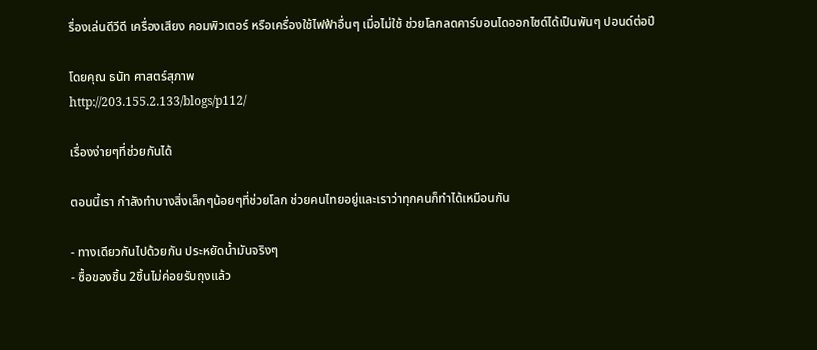รื่องเล่นดีวีดี เครื่องเสียง คอมพิวเตอร์ หรือเครื่องใช้ไฟฟ้าอื่นๆ เมื่อไม่ใช้ ช่วยโลกลดคาร์บอนไดออกไซด์ได้เป็นพันๆ ปอนด์ต่อปี

โดยคุณ ธนัท ศาสตร์สุภาพ
http://203.155.2.133/blogs/p112/

เรื่องง่ายๆที่ช่วยกันได้

ตอนนี้เรา กำลังทำบางสิ่งเล็กๆน้อยๆที่ช่วยโลก ช่วยคนไทยอยู่และเราว่าทุกคนก็ทำได้เหมือนกัน

- ทางเดียวกันไปด้วยกัน ประหยัดน้ำมันจริงๆ
- ซื้อของชิ้น 2ชิ้นไม่ค่อยรับถุงแล้ว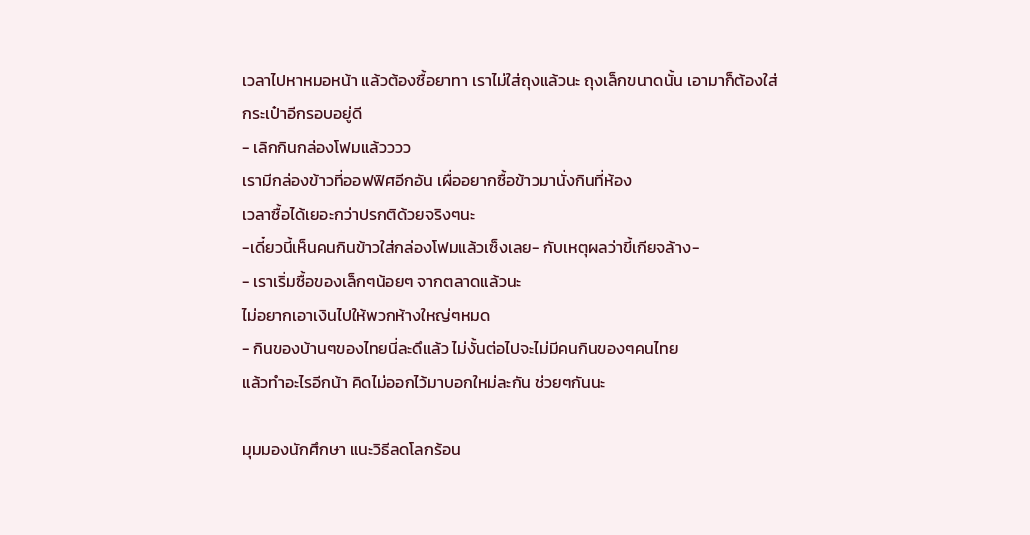เวลาไปหาหมอหน้า แล้วต้องซื้อยาทา เราไม่ใส่ถุงแล้วนะ ถุงเล็กขนาดนั้น เอามาก็ต้องใส่
กระเป๋าอีกรอบอยู่ดี
- เลิกกินกล่องโฟมแล้วววว
เรามีกล่องข้าวที่ออฟฟิศอีกอัน เผื่ออยากซื้อข้าวมานั่งกินที่ห้อง
เวลาซื้อได้เยอะกว่าปรกติด้วยจริงๆนะ
-เดี๋ยวนี้เห็นคนกินข้าวใส่กล่องโฟมแล้วเซ็งเลย- กับเหตุผลว่าขี้เกียจล้าง-
- เราเริ่มซื้อของเล็กๆน้อยๆ จากตลาดแล้วนะ
ไม่อยากเอาเงินไปให้พวกห้างใหญ่ๆหมด
- กินของบ้านๆของไทยนี่ละดึแล้ว ไม่งั้นต่อไปจะไม่มีคนกินของๆคนไทย
แล้วทำอะไรอีกน้า คิดไม่ออกไว้มาบอกใหม่ละกัน ช่วยๆกันนะ

มุมมองนักศึกษา แนะวิธีลดโลกร้อน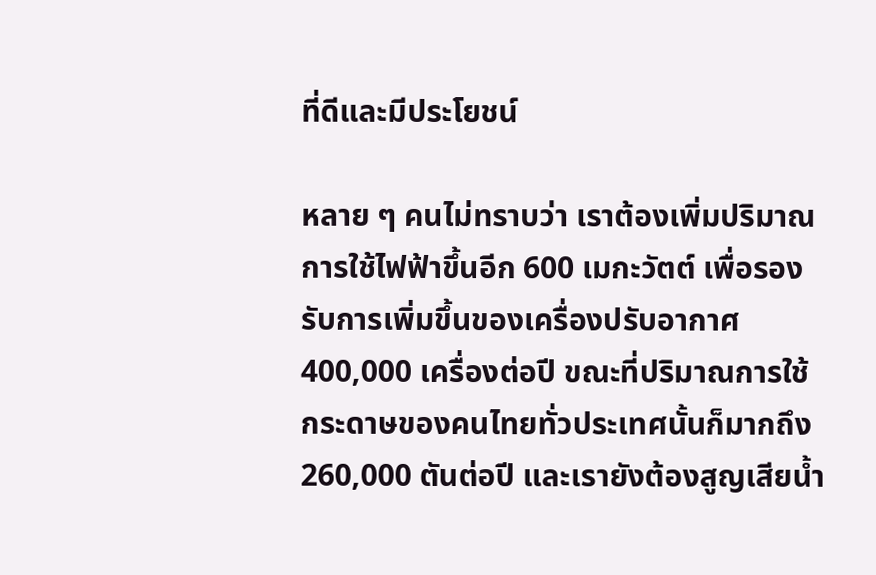ที่ดีและมีประโยชน์

หลาย ๆ คนไม่ทราบว่า เราต้องเพิ่มปริมาณการใช้ไฟฟ้าขึ้นอีก 600 เมกะวัตต์ เพื่อรองรับการเพิ่มขึ้นของเครื่องปรับอากาศ 400,000 เครื่องต่อปี ขณะที่ปริมาณการใช้กระดาษของคนไทยทั่วประเทศนั้นก็มากถึง 260,000 ตันต่อปี และเรายังต้องสูญเสียน้ำ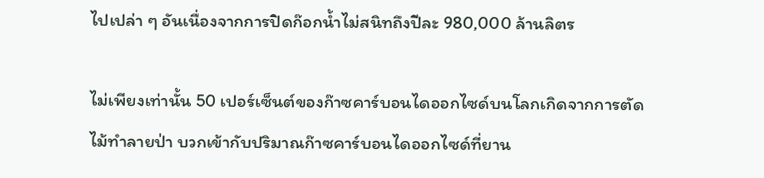ไปเปล่า ๆ อันเนื่องจากการปิดก๊อกน้ำไม่สนิทถึงปีละ 980,000 ล้านลิตร

ไม่เพียงเท่านั้น 50 เปอร์เซ็นต์ของก๊าซคาร์บอนไดออกไซด์บนโลกเกิดจากการตัดไม้ทำลายป่า บวกเข้ากับปริมาณก๊าซคาร์บอนไดออกไซด์ที่ยาน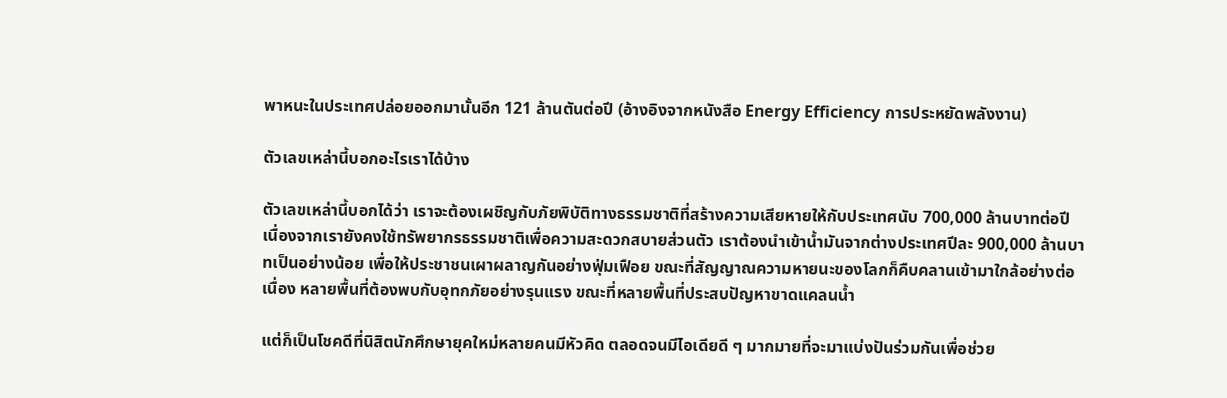พาหนะในประเทศปล่อยออกมานั้นอีก 121 ล้านตันต่อปี (อ้างอิงจากหนังสือ Energy Efficiency การประหยัดพลังงาน)

ตัวเลขเหล่านี้บอกอะไรเราได้บ้าง

ตัวเลขเหล่านี้บอกได้ว่า เราจะต้องเผชิญกับภัยพิบัติทางธรรมชาติที่สร้างความเสียหายให้กับประเทศนับ 700,000 ล้านบาทต่อปี เนื่องจากเรายังคงใช้ทรัพยากรธรรมชาติเพื่อความสะดวกสบายส่วนตัว เราต้องนำเข้าน้ำมันจากต่างประเทศปีละ 900,000 ล้านบาทเป็นอย่างน้อย เพื่อให้ประชาชนเผาผลาญกันอย่างฟุ่มเฟือย ขณะที่สัญญาณความหายนะของโลกก็คืบคลานเข้ามาใกล้อย่างต่อเนื่อง หลายพื้นที่ต้องพบกับอุทกภัยอย่างรุนแรง ขณะที่หลายพื้นที่ประสบปัญหาขาดแคลนน้ำ

แต่ก็เป็นโชคดีที่นิสิตนักศึกษายุคใหม่หลายคนมีหัวคิด ตลอดจนมีไอเดียดี ๆ มากมายที่จะมาแบ่งปันร่วมกันเพื่อช่วย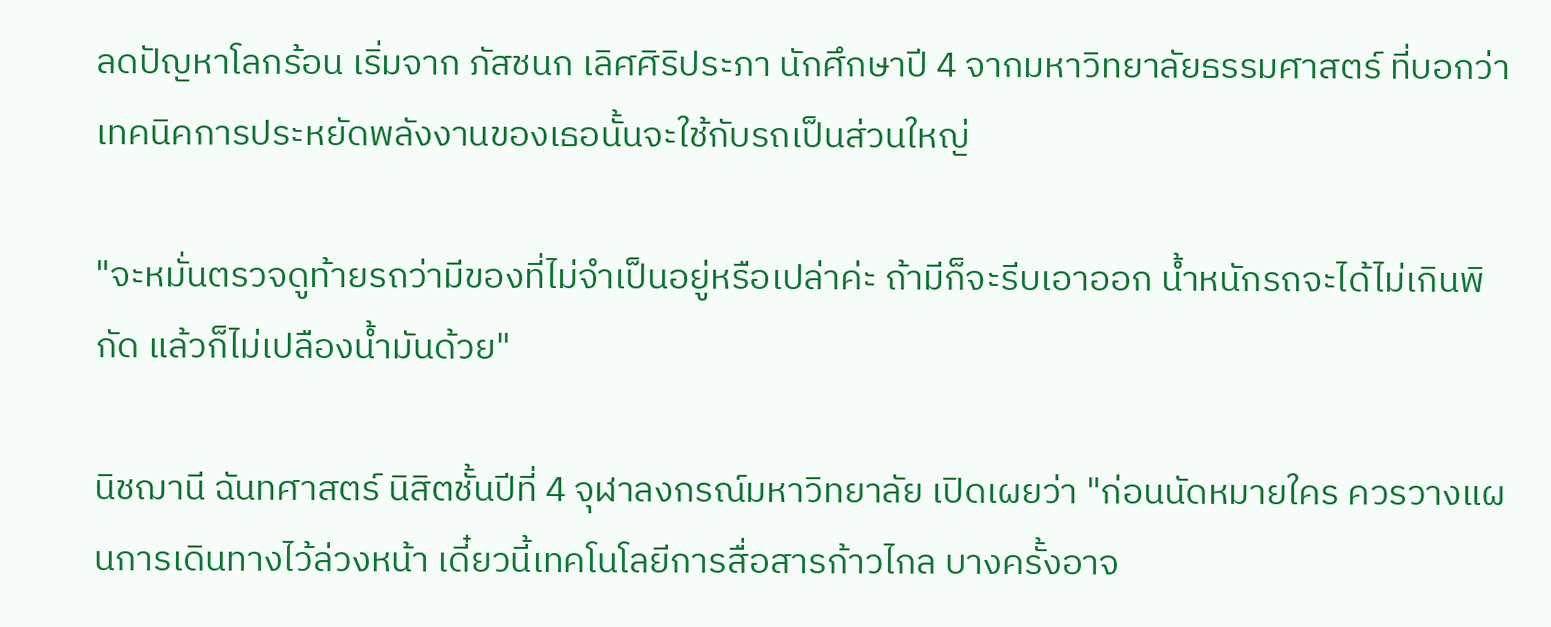ลดปัญหาโลกร้อน เริ่มจาก ภัสชนก เลิศศิริประภา นักศึกษาปี 4 จากมหาวิทยาลัยธรรมศาสตร์ ที่บอกว่า เทคนิคการประหยัดพลังงานของเธอนั้นจะใช้กับรถเป็นส่วนใหญ่

"จะหมั่นตรวจดูท้ายรถว่ามีของที่ไม่จำเป็นอยู่หรือเปล่าค่ะ ถ้ามีก็จะรีบเอาออก น้ำหนักรถจะได้ไม่เกินพิกัด แล้วก็ไม่เปลืองน้ำมันด้วย"

นิชฌานี ฉันทศาสตร์ นิสิตชั้นปีที่ 4 จุฬาลงกรณ์มหาวิทยาลัย เปิดเผยว่า "ก่อนนัดหมายใคร ควรวางแผนการเดินทางไว้ล่วงหน้า เดี๋ยวนี้เทคโนโลยีการสื่อสารก้าวไกล บางครั้งอาจ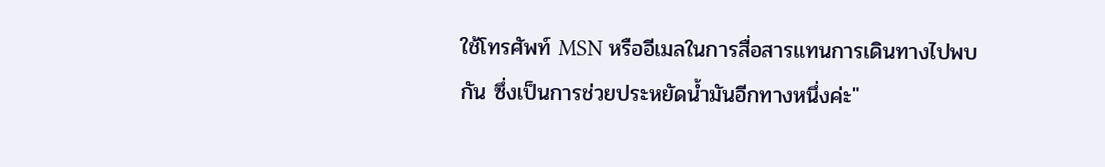ใช้โทรศัพท์ MSN หรืออีเมลในการสื่อสารแทนการเดินทางไปพบกัน ซึ่งเป็นการช่วยประหยัดน้ำมันอีกทางหนึ่งค่ะ"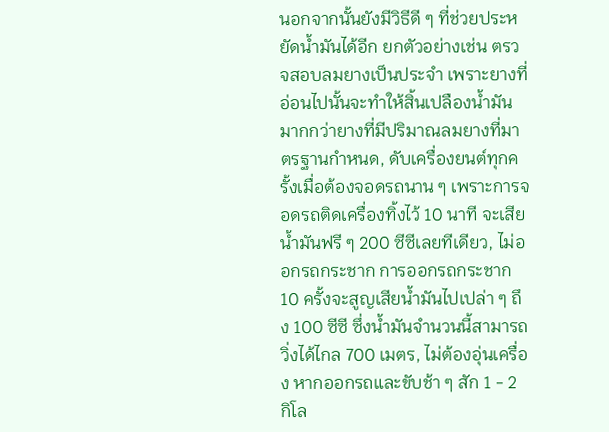นอกจากนั้นยังมีวิธีดี ๆ ที่ช่วยประหยัดน้ำมันได้อีก ยกตัวอย่างเช่น ตรวจสอบลมยางเป็นประจำ เพราะยางที่อ่อนไปนั้นจะทำให้สิ้นเปลืองน้ำมันมากกว่ายางที่มีปริมาณลมยางที่มาตรฐานกำหนด, ดับเครื่องยนต์ทุกครั้งเมื่อต้องจอดรถนาน ๆ เพราะการจอดรถติดเครื่องทิ้งไว้ 10 นาที จะเสียน้ำมันฟรี ๆ 200 ซีซีเลยทีเดียว, ไม่ออกรถกระชาก การออกรถกระชาก 10 ครั้งจะสูญเสียน้ำมันไปเปล่า ๆ ถึง 100 ซีซี ซึ่งน้ำมันจำนวนนี้สามารถวิ่งได้ไกล 700 เมตร, ไม่ต้องอุ่นเครื่อง หากออกรถและขับช้า ๆ สัก 1 - 2 กิโล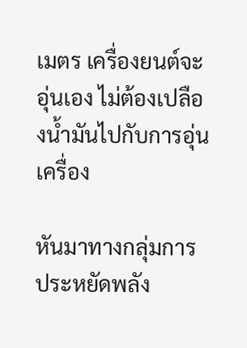เมตร เครื่องยนต์จะอุ่นเอง ไม่ต้องเปลืองน้ำมันไปกับการอุ่นเครื่อง

หันมาทางกลุ่มการประหยัดพลัง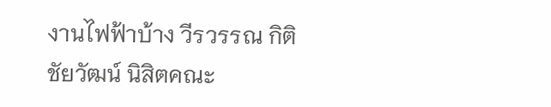งานไฟฟ้าบ้าง วีรวรรณ กิติชัยวัฒน์ นิสิตคณะ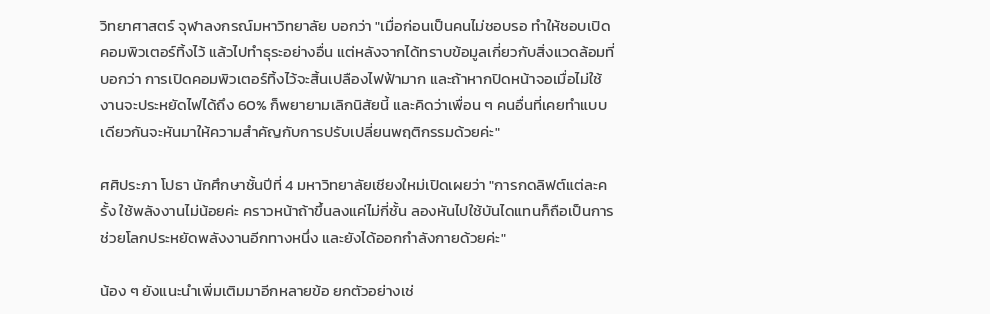วิทยาศาสตร์ จุฬาลงกรณ์มหาวิทยาลัย บอกว่า "เมื่อก่อนเป็นคนไม่ชอบรอ ทำให้ชอบเปิดคอมพิวเตอร์ทิ้งไว้ แล้วไปทำธุระอย่างอื่น แต่หลังจากได้ทราบข้อมูลเกี่ยวกับสิ่งแวดล้อมที่บอกว่า การเปิดคอมพิวเตอร์ทิ้งไว้จะสิ้นเปลืองไฟฟ้ามาก และถ้าหากปิดหน้าจอเมื่อไม่ใช้งานจะประหยัดไฟได้ถึง 60% ก็พยายามเลิกนิสัยนี้ และคิดว่าเพื่อน ๆ คนอื่นที่เคยทำแบบเดียวกันจะหันมาให้ความสำคัญกับการปรับเปลี่ยนพฤติกรรมด้วยค่ะ"

ศศิประภา โปธา นักศึกษาชั้นปีที่ 4 มหาวิทยาลัยเชียงใหม่เปิดเผยว่า "การกดลิฟต์แต่ละครั้ง ใช้พลังงานไม่น้อยค่ะ คราวหน้าถ้าขึ้นลงแค่ไม่กี่ชั้น ลองหันไปใช้บันไดแทนก็ถือเป็นการช่วยโลกประหยัดพลังงานอีกทางหนึ่ง และยังได้ออกกำลังกายด้วยค่ะ"

น้อง ๆ ยังแนะนำเพิ่มเติมมาอีกหลายข้อ ยกตัวอย่างเช่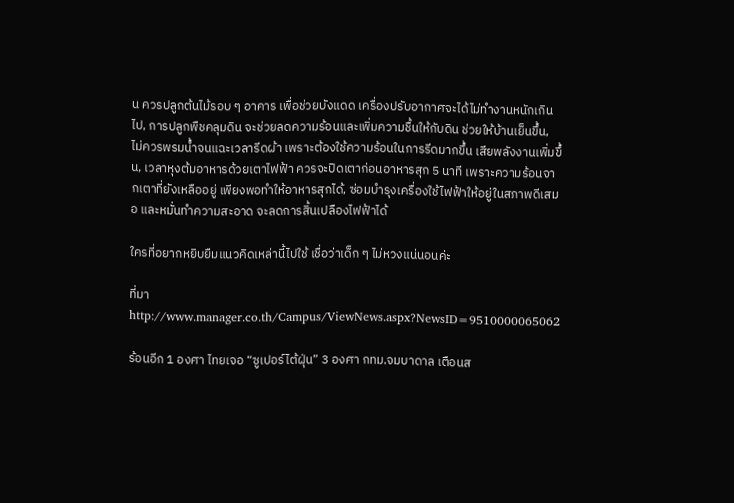น ควรปลูกต้นไม้รอบ ๆ อาคาร เพื่อช่วยบังแดด เครื่องปรับอากาศจะได้ไม่ทำงานหนักเกินไป, การปลูกพืชคลุมดิน จะช่วยลดความร้อนและเพิ่มความชื้นให้กับดิน ช่วยให้บ้านเย็นขึ้น, ไม่ควรพรมน้ำจนแฉะเวลารีดผ้า เพราะต้องใช้ความร้อนในการรีดมากขึ้น เสียพลังงานเพิ่มขึ้น, เวลาหุงต้มอาหารด้วยเตาไฟฟ้า ควรจะปิดเตาก่อนอาหารสุก 5 นาที เพราะความร้อนจากเตาที่ยังเหลืออยู่ เพียงพอทำให้อาหารสุกได้, ซ่อมบำรุงเครื่องใช้ไฟฟ้าให้อยู่ในสภาพดีเสมอ และหมั่นทำความสะอาด จะลดการสิ้นเปลืองไฟฟ้าได้

ใครที่อยากหยิบยืมแนวคิดเหล่านี้ไปใช้ เชื่อว่าเด็ก ๆ ไม่หวงแน่นอนค่ะ

ที่มา http://www.manager.co.th/Campus/ViewNews.aspx?NewsID=9510000065062

ร้อนอีก 1 องศา ไทยเจอ “ซูเปอร์ไต้ฝุ่น” 3 องศา กทม.จมบาดาล เตือนส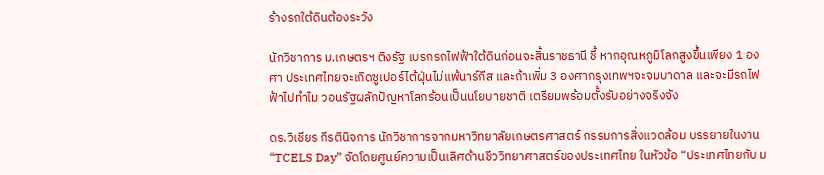ร้างรถใต้ดินต้องระวัง

นักวิชาการ ม.เกษตรฯ ติงรัฐ เบรกรถไฟฟ้าใต้ดินก่อนจะสิ้นราชธานี ชี้ หากอุณหภูมิโลกสูงขึ้นเพียง 1 องศา ประเทศไทยจะเกิดซูเปอร์ไต้ฝุ่นไม่แพ้นาร์กีส และถ้าเพิ่ม 3 องศากรุงเทพฯจะจมบาดาล และจะมีรถไฟฟ้าไปทำไม วอนรัฐผลักปัญหาโลกร้อนเป็นนโยบายชาติ เตรียมพร้อมตั้งรับอย่างจริงจัง

ดร.วิเชียร กีรตินิจการ นักวิชาการจากมหาวิทยาลัยเกษตรศาสตร์ กรรมการสิ่งแวดล้อม บรรยายในงาน “TCELS Day” จัดโดยศูนย์ความเป็นเลิศด้านชีววิทยาศาสตร์ของประเทศไทย ในหัวข้อ “ประเทศไทยกับ ม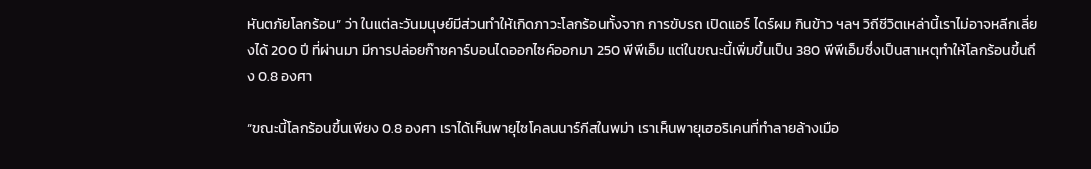หันตภัยโลกร้อน” ว่า ในแต่ละวันมนุษย์มีส่วนทำให้เกิดภาวะโลกร้อนทั้งจาก การขับรถ เปิดแอร์ ไดร์ผม กินข้าว ฯลฯ วิถีชีวิตเหล่านี้เราไม่อาจหลีกเลี่ยงได้ 200 ปี ที่ผ่านมา มีการปล่อยก๊าซคาร์บอนไดออกไซค์ออกมา 250 พีพีเอ็ม แต่ในขณะนี้เพิ่มขึ้นเป็น 380 พีพีเอ็มซึ่งเป็นสาเหตุทำให้โลกร้อนขึ้นถึง 0.8 องศา

“ขณะนี้โลกร้อนขึ้นเพียง 0.8 องศา เราได้เห็นพายุไซโคลนนาร์กีสในพม่า เราเห็นพายุเฮอริเคนที่ทำลายล้างเมือ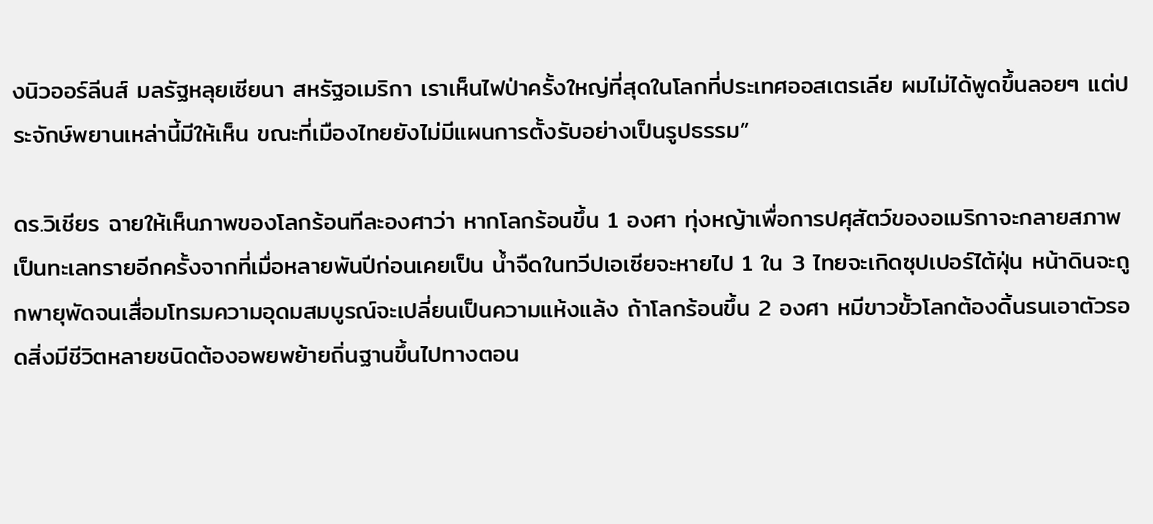งนิวออร์ลีนส์ มลรัฐหลุยเซียนา สหรัฐอเมริกา เราเห็นไฟป่าครั้งใหญ่ที่สุดในโลกที่ประเทศออสเตรเลีย ผมไม่ได้พูดขึ้นลอยๆ แต่ประจักษ์พยานเหล่านี้มีให้เห็น ขณะที่เมืองไทยยังไม่มีแผนการตั้งรับอย่างเป็นรูปธรรม”

ดร.วิเชียร ฉายให้เห็นภาพของโลกร้อนทีละองศาว่า หากโลกร้อนขึ้น 1 องศา ทุ่งหญ้าเพื่อการปศุสัตว์ของอเมริกาจะกลายสภาพเป็นทะเลทรายอีกครั้งจากที่เมื่อหลายพันปีก่อนเคยเป็น น้ำจืดในทวีปเอเซียจะหายไป 1 ใน 3 ไทยจะเกิดซุปเปอร์ไต้ฝุ่น หน้าดินจะถูกพายุพัดจนเสื่อมโทรมความอุดมสมบูรณ์จะเปลี่ยนเป็นความแห้งแล้ง ถ้าโลกร้อนขึ้น 2 องศา หมีขาวขั้วโลกต้องดิ้นรนเอาตัวรอดสิ่งมีชีวิตหลายชนิดต้องอพยพย้ายถิ่นฐานขึ้นไปทางตอน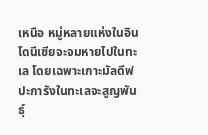เหนือ หมู่หลายแห่งในอินโดนีเซียจะจมหายไปในทะเล โดยเฉพาะเกาะมัลดีฟ ปะการังในทะเลจะสูญพันธุ์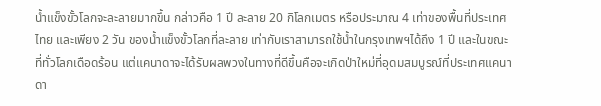น้ำแข็งขั้วโลกจะละลายมากขึ้น กล่าวคือ 1 ปี ละลาย 20 กิโลกเมตร หรือประมาณ 4 เท่าของพื้นที่ประเทศไทย และเพียง 2 วัน ของน้ำแข็งขั้วโลกที่ละลาย เท่ากับเราสามารถใช้น้ำในกรุงเทพฯได้ถึง 1 ปี และในขณะที่ทั่วโลกเดือดร้อน แต่แคนาดาจะได้รับผลพวงในทางที่ดีขึ้นคือจะเกิดป่าใหม่ที่อุดมสมบูรณ์ที่ประเทศแคนาดา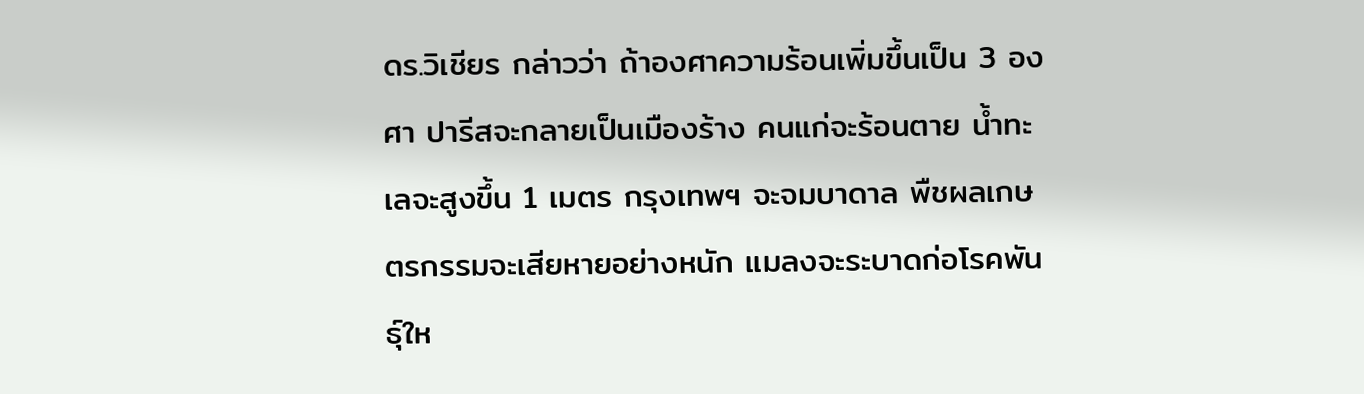ดร.วิเชียร กล่าวว่า ถ้าองศาความร้อนเพิ่มขึ้นเป็น 3 องศา ปารีสจะกลายเป็นเมืองร้าง คนแก่จะร้อนตาย น้ำทะเลจะสูงขึ้น 1 เมตร กรุงเทพฯ จะจมบาดาล พืชผลเกษตรกรรมจะเสียหายอย่างหนัก แมลงจะระบาดก่อโรคพันธุ์ให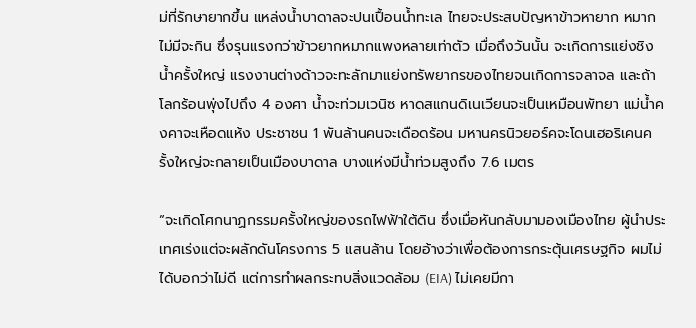ม่ที่รักษายากขึ้น แหล่งน้ำบาดาลจะปนเปื้อนน้ำทะเล ไทยจะประสบปัญหาข้าวหายาก หมากไม่มีจะกิน ซึ่งรุนแรงกว่าข้าวยากหมากแพงหลายเท่าตัว เมื่อถึงวันนั้น จะเกิดการแย่งชิงน้ำครั้งใหญ่ แรงงานต่างด้าวจะทะลักมาแย่งทรัพยากรของไทยจนเกิดการจลาจล และถ้าโลกร้อนพุ่งไปถึง 4 องศา น้ำจะท่วมเวนิซ หาดสแกนดิเนเวียนจะเป็นเหมือนพัทยา แม่น้ำคงคาจะเหือดแห้ง ประชาชน 1 พันล้านคนจะเดือดร้อน มหานครนิวยอร์คจะโดนเฮอริเคนครั้งใหญ่จะกลายเป็นเมืองบาดาล บางแห่งมีน้ำท่วมสูงถึง 7.6 เมตร

“จะเกิดโศกนาฏกรรมครั้งใหญ่ของรถไฟฟ้าใต้ดิน ซึ่งเมื่อหันกลับมามองเมืองไทย ผู้นำประเทศเร่งแต่จะผลักดันโครงการ 5 แสนล้าน โดยอ้างว่าเพื่อต้องการกระตุ้นเศรษฐกิจ ผมไม่ได้บอกว่าไม่ดี แต่การทำผลกระทบสิ่งแวดล้อม (EIA) ไม่เคยมีกา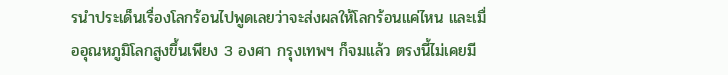รนำประเด็นเรื่องโลกร้อนไปพูดเลยว่าจะส่งผลให้โลกร้อนแค่ไหน และเมื่ออุณหภูมิโลกสูงขึ้นเพียง 3 องศา กรุงเทพฯ ก็จมแล้ว ตรงนี้ไม่เคยมี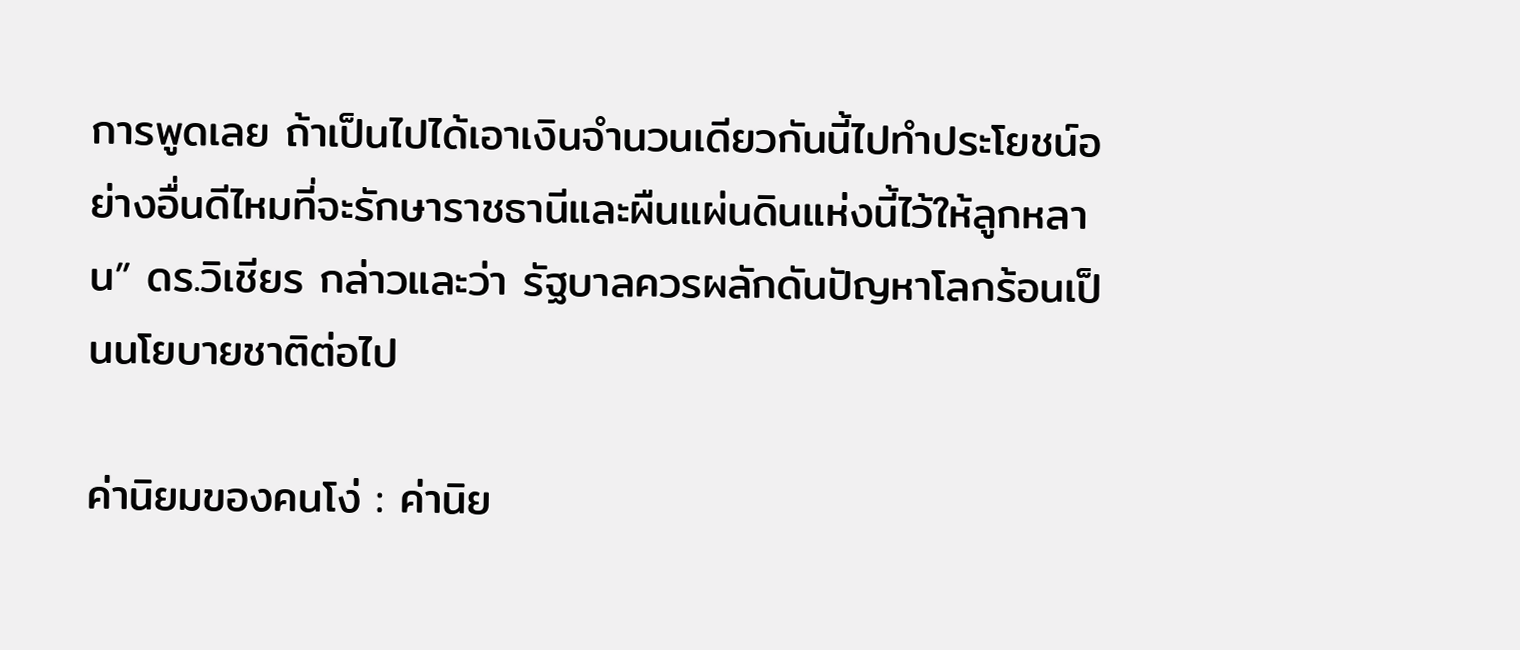การพูดเลย ถ้าเป็นไปได้เอาเงินจำนวนเดียวกันนี้ไปทำประโยชน์อย่างอื่นดีไหมที่จะรักษาราชธานีและผืนแผ่นดินแห่งนี้ไว้ให้ลูกหลาน” ดร.วิเชียร กล่าวและว่า รัฐบาลควรผลักดันปัญหาโลกร้อนเป็นนโยบายชาติต่อไป

ค่านิยมของคนโง่ : ค่านิย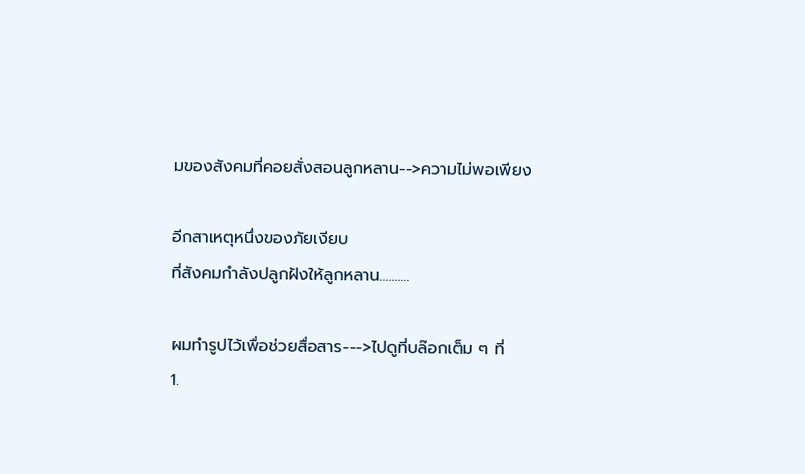มของสังคมที่คอยสั่งสอนลูกหลาน-->ความไม่พอเพียง

อีกสาเหตุหนึ่งของภัยเงียบ
ที่สังคมกำลังปลูกฝังให้ลูกหลาน..........

ผมทำรูปไว้เพื่อช่วยสื่อสาร--->ไปดูที่บล๊อกเต็ม ๆ ที่
1.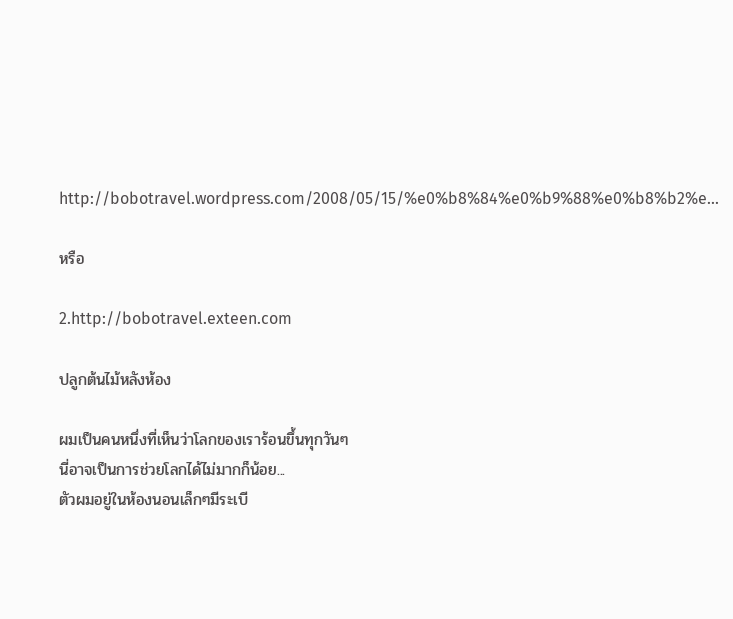http://bobotravel.wordpress.com/2008/05/15/%e0%b8%84%e0%b9%88%e0%b8%b2%e...

หรือ

2.http://bobotravel.exteen.com

ปลูกต้นไม้หลังห้อง

ผมเป็นคนหนึ่งที่เห็นว่าโลกของเราร้อนขึ้นทุกวันๆ
นี่อาจเป็นการช่วยโลกได้ไม่มากก็น้อย...
ตัวผมอยู่ในห้องนอนเล็กๆมีระเบี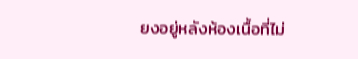ยงอยู่หลังห้องเนื้อที่ไม่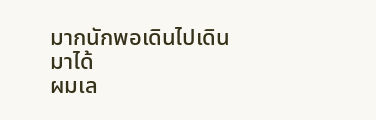มากนักพอเดินไปเดินมาได้
ผมเล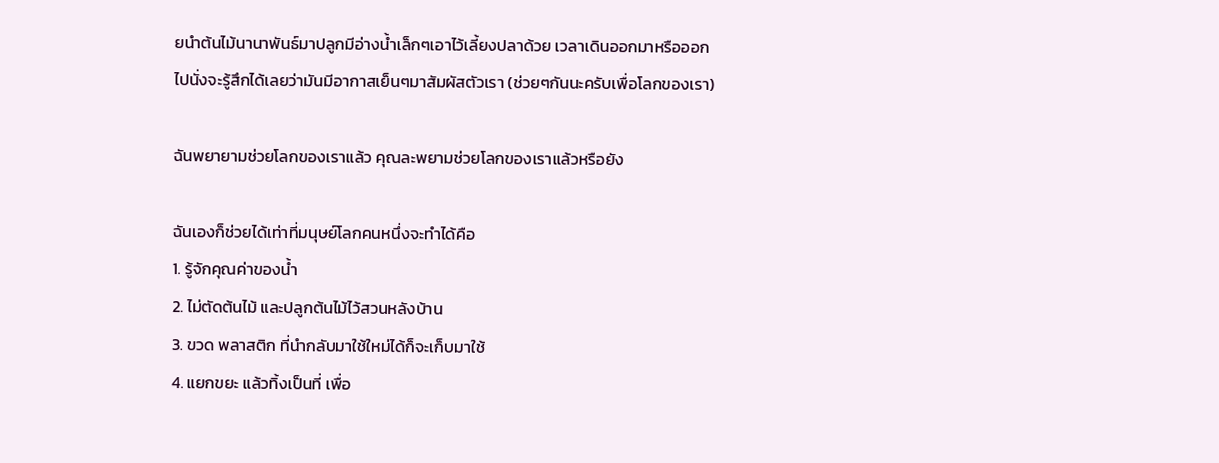ยนำต้นไม้นานาพันธ์มาปลูกมีอ่างน้ำเล็กๆเอาไว้เลี้ยงปลาด้วย เวลาเดินออกมาหรือออก
ไปนั่งจะรู้สึกได้เลยว่ามันมีอากาสเย็นๆมาสัมผัสตัวเรา (ช่วยๆกันนะครับเพื่อโลกของเรา)

ฉันพยายามช่วยโลกของเราแล้ว คุณละพยามช่วยโลกของเราแล้วหรือยัง

ฉันเองก็ช่วยได้เท่าที่มนุษย์โลกคนหนึ่งจะทำได้คือ
1. รู้จักคุณค่าของน้ำ
2. ไม่ตัดต้นไม้ และปลูกต้นไม้ไว้สวนหลังบ้าน
3. ขวด พลาสติก ที่นำกลับมาใช้ใหม่ได้ก็จะเก็บมาใช้
4. แยกขยะ แล้วทิ้งเป็นที่ เพื่อ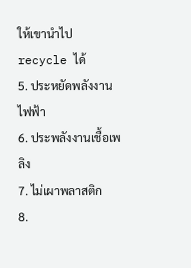ให้เขานำไป recycle ได้
5. ประหยัดพลังงานไฟฟ้า
6. ประพลังงานเชื้อเพลิง
7. ไม่เผาพลาสติก
8.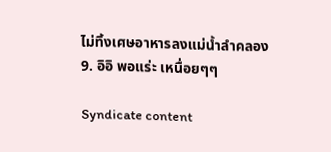ไม่ทิ้งเศษอาหารลงแม่น้ำลำคลอง
9. อิอิ พอแร่ะ เหนื่อยๆๆ

Syndicate content